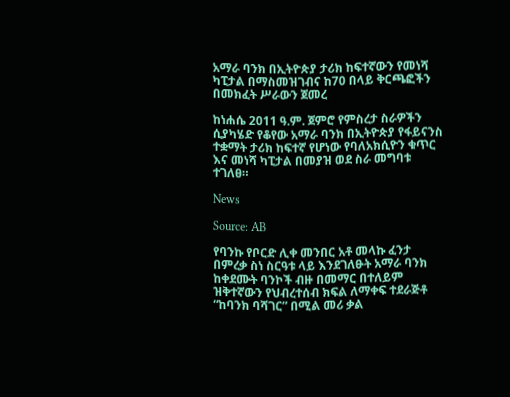አማራ ባንክ በኢትዮጵያ ታሪክ ከፍተኛውን የመነሻ ካፒታል በማስመዝገብና ከ70 በላይ ቅርጫፎችን በመክፈት ሥራውን ጀመረ

ከነሐሴ 2011 ዓ.ም. ጀምሮ የምስረታ ስራዎችን ሲያካሄድ የቆየው አማራ ባንክ በኢትዮጵያ የፋይናንስ ተቋማት ታሪክ ከፍተኛ የሆነው የባለአክሲዮን ቁጥር እና መነሻ ካፒታል በመያዝ ወደ ስራ መግባቱ ተገለፀ።

News

Source: AB

የባንኩ የቦርድ ሊቀ መንበር አቶ መላኩ ፈንታ በምረቃ ስነ ስርዓቱ ላይ እንደገለፁት አማራ ባንክ ከቀደሙት ባንኮች ብዙ በመማር በተለይም ዝቅተኛውን የህብረተሰብ ክፍል ለማቀፍ ተደራጅቶ “ከባንክ ባሻገር” በሚል መሪ ቃል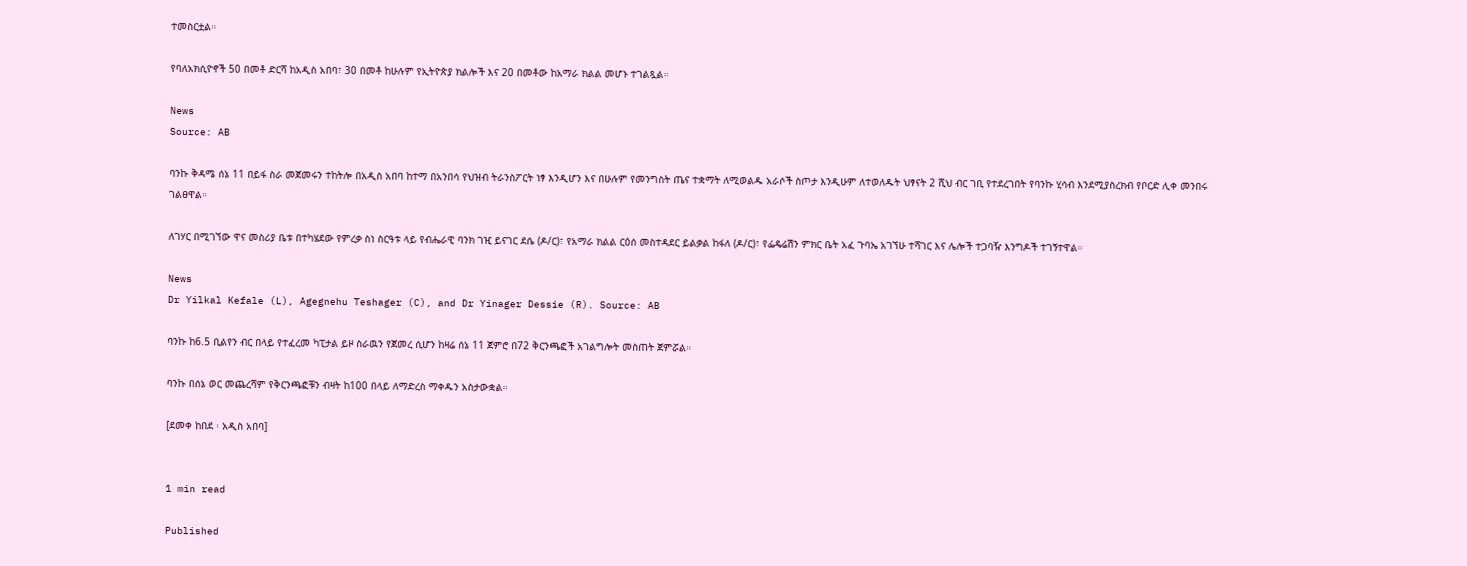ተመስርቷል።

የባለአክሲዮኖች 50 በመቶ ድርሻ ከአዲስ አበባ፣ 30 በመቶ ከሁሉም የኢትዮጵያ ክልሎች እና 20 በመቶው ከአማራ ክልል መሆኑ ተገልጿል።

News
Source: AB

ባንኩ ቅዳሜ ሰኔ 11 በይፋ ስራ መጀመሩን ተከትሎ በአዲስ አበባ ከተማ በአንበሳ የህዝብ ትራንስፖርት ነፃ እንዲሆን እና በሁሉም የመንግስት ጤና ተቋማት ለሚወልዱ አራሶች ስጦታ እንዲሁም ለተወለዱት ህፃናት 2 ሺህ ብር ገቢ የተደረገበት የባንኩ ሂሳብ እንደሚያስረክብ የቦርድ ሊቀ መንበሩ ገልፀዋል።

ለገሃር በሚገኘው ዋና መስሪያ ቤቱ በተካሄደው የምረቃ ስነ ስርዓቱ ላይ የብሔራዊ ባንክ ገዢ ይናገር ደሴ (ዶ/ር)፣ የአማራ ክልል ርዕሰ መስተዳደር ይልቃል ከፋለ (ዶ/ር)፣ የፌዴሬሽን ምክር ቤት አፈ ጉባኤ አገኘሁ ተሻገር እና ሌሎች ተጋባዥ እንግዶች ተገኝተዋል።

News
Dr Yilkal Kefale (L), Agegnehu Teshager (C), and Dr Yinager Dessie (R). Source: AB

ባንኩ ከ6.5 ቢልየን ብር በላይ የተፈረመ ካፒታል ይዞ ስራዉን የጀመረ ሲሆን ከዛሬ ሰኔ 11 ጀምሮ በ72 ቅርንጫፎች አገልግሎት መስጠት ጀምሯል።

ባንኩ በሰኔ ወር መጨረሻም የቅርንጫፎቹን ብዛት ከ100 በላይ ለማድረስ ማቀዱን አስታውቋል።

[ደመቀ ከበደ ፡ አዲስ አበባ]


1 min read

Published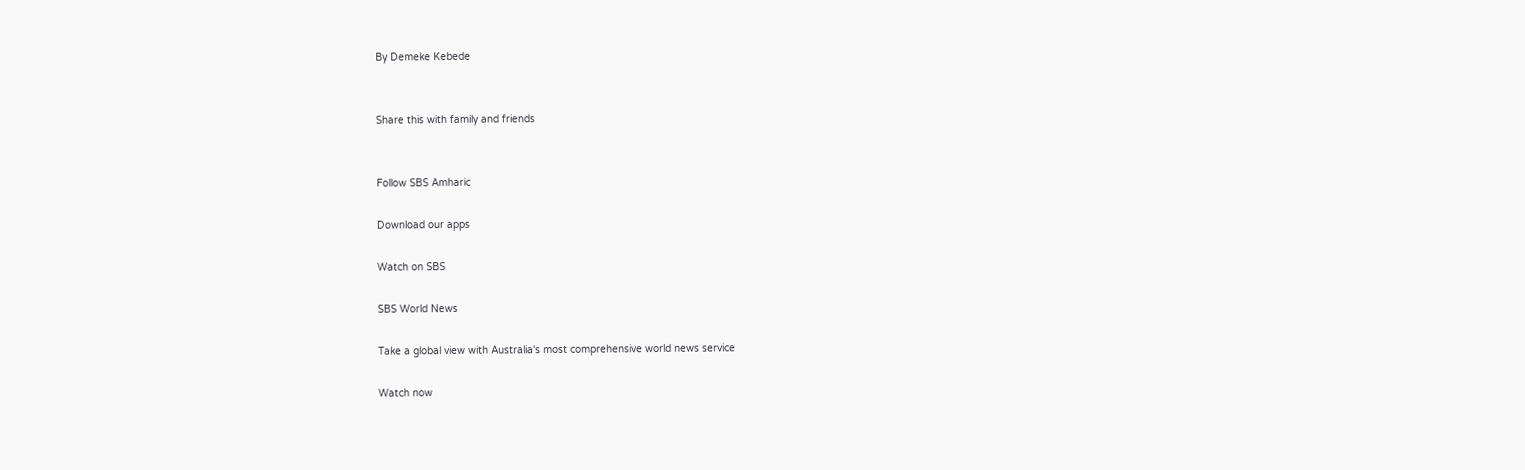By Demeke Kebede


Share this with family and friends


Follow SBS Amharic

Download our apps

Watch on SBS

SBS World News

Take a global view with Australia's most comprehensive world news service

Watch now